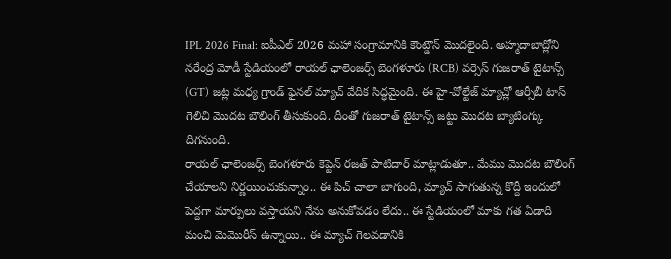IPL 2026 Final: ఐపీఎల్ 2026 మహా సంగ్రామానికి కౌంట్డౌన్ మొదలైంది. అహ్మదాబాద్లోని నరేంద్ర మోడీ స్టేడియంలో రాయల్ ఛాలెంజర్స్ బెంగళూరు (RCB) వర్సెస్ గుజరాత్ టైటాన్స్ (GT) జట్ల మధ్య గ్రాండ్ ఫైనల్ మ్యాచ్ వేదిక సిద్ధమైంది. ఈ హై-వోల్టేజ్ మ్యాచ్లో ఆర్సీబీ టాస్ గెలిచి మొదట బౌలింగ్ తీసుకుంది. దీంతో గుజరాత్ టైటాన్స్ జట్టు మొదట బ్యాటింగ్కు దిగనుంది.
రాయల్ ఛాలెంజర్స్ బెంగళూరు కెప్టెన్ రజత్ పాటిదార్ మాట్లాడుతూ.. మేము మొదట బౌలింగ్ చేయాలని నిర్ణయించుకున్నాం.. ఈ పిచ్ చాలా బాగుంది, మ్యాచ్ సాగుతున్న కొద్దీ ఇందులో పెద్దగా మార్పులు వస్తాయని నేను అనుకోవడం లేదు.. ఈ స్టేడియంలో మాకు గత ఏడాది మంచి మెమొరీస్ ఉన్నాయి.. ఈ మ్యాచ్ గెలవడానికి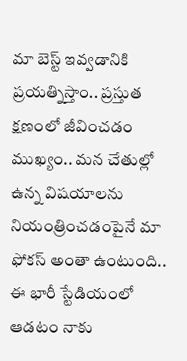మా బెస్ట్ ఇవ్వడానికి ప్రయత్నిస్తాం.. ప్రస్తుత క్షణంలో జీవించడం ముఖ్యం.. మన చేతుల్లో ఉన్న విషయాలను నియంత్రించడంపైనే మా ఫోకస్ అంతా ఉంటుంది.. ఈ భారీ స్టేడియంలో ఆడటం నాకు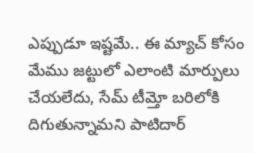ఎప్పుడూ ఇష్టమే.. ఈ మ్యాచ్ కోసం మేము జట్టులో ఎలాంటి మార్పులు చేయలేదు, సేమ్ టీమ్తో బరిలోకి దిగుతున్నామని పాటిదార్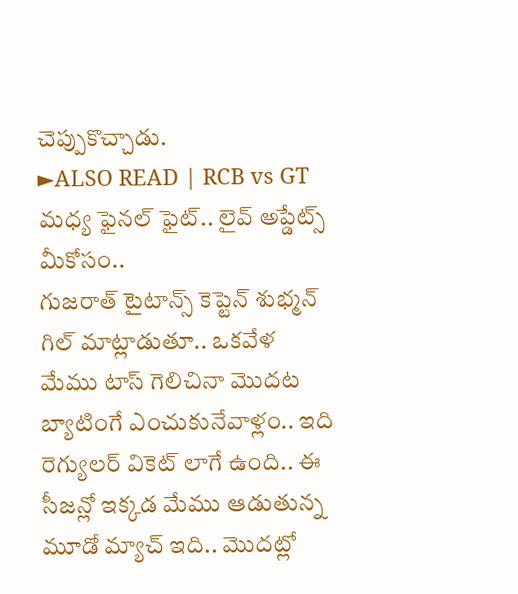చెప్పుకొచ్చాడు.
►ALSO READ | RCB vs GT మధ్య ఫైనల్ ఫైట్.. లైవ్ అప్డేట్స్ మీకోసం..
గుజరాత్ టైటాన్స్ కెప్టెన్ శుభ్మన్ గిల్ మాట్లాడుతూ.. ఒకవేళ మేము టాస్ గెలిచినా మొదట బ్యాటింగే ఎంచుకునేవాళ్లం.. ఇది రెగ్యులర్ వికెట్ లాగే ఉంది.. ఈ సీజన్లో ఇక్కడ మేము ఆడుతున్న మూడో మ్యాచ్ ఇది.. మొదట్లో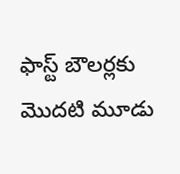ఫాస్ట్ బౌలర్లకు మొదటి మూడు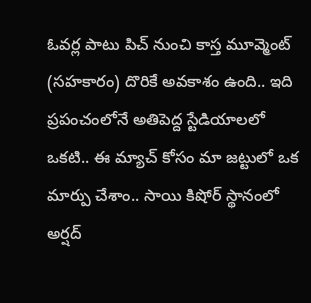ఓవర్ల పాటు పిచ్ నుంచి కాస్త మూవ్మెంట్ (సహకారం) దొరికే అవకాశం ఉంది.. ఇది ప్రపంచంలోనే అతిపెద్ద స్టేడియాలలో ఒకటి.. ఈ మ్యాచ్ కోసం మా జట్టులో ఒక మార్పు చేశాం.. సాయి కిషోర్ స్థానంలో అర్షద్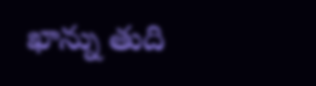ఖాన్ను తుది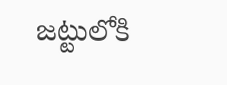జట్టులోకి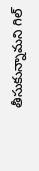తీసుకున్నామని గిల్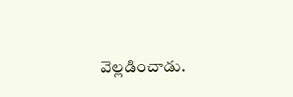వెల్లడించాడు.